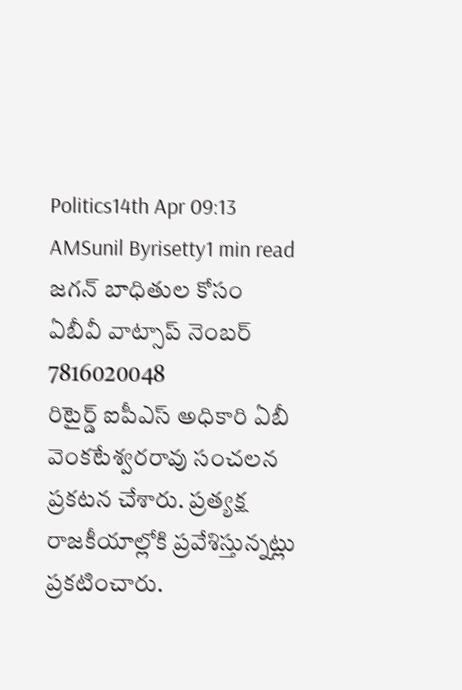Politics14th Apr 09:13 AMSunil Byrisetty1 min read
జగన్ బాధితుల కోసం ఏబీవీ వాట్సాప్ నెంబర్ 7816020048
రిటైర్డ్ ఐపీఎస్ అధికారి ఏబీ వెంకటేశ్వరరావు సంచలన ప్రకటన చేశారు. ప్రత్యక్ష రాజకీయాల్లోకి ప్రవేశిస్తున్నట్లు ప్రకటించారు.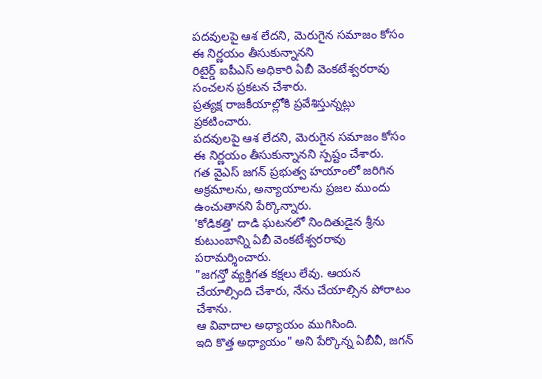పదవులపై ఆశ లేదని, మెరుగైన సమాజం కోసం ఈ నిర్ణయం తీసుకున్నానని
రిటైర్డ్ ఐపీఎస్ అధికారి ఏబీ వెంకటేశ్వరరావు సంచలన ప్రకటన చేశారు.
ప్రత్యక్ష రాజకీయాల్లోకి ప్రవేశిస్తున్నట్లు ప్రకటించారు.
పదవులపై ఆశ లేదని, మెరుగైన సమాజం కోసం ఈ నిర్ణయం తీసుకున్నానని స్పష్టం చేశారు.
గత వైఎస్ జగన్ ప్రభుత్వ హయాంలో జరిగిన అక్రమాలను, అన్యాయాలను ప్రజల ముందు ఉంచుతానని పేర్కొన్నారు.
'కోడికత్తి' దాడి ఘటనలో నిందితుడైన శ్రీను కుటుంబాన్ని ఏబీ వెంకటేశ్వరరావు పరామర్శించారు.
"జగన్తో వ్యక్తిగత కక్షలు లేవు. ఆయన చేయాల్సింది చేశారు, నేను చేయాల్సిన పోరాటం చేశాను.
ఆ వివాదాల అధ్యాయం ముగిసింది.
ఇది కొత్త అధ్యాయం" అని పేర్కొన్న ఏబీవీ, జగన్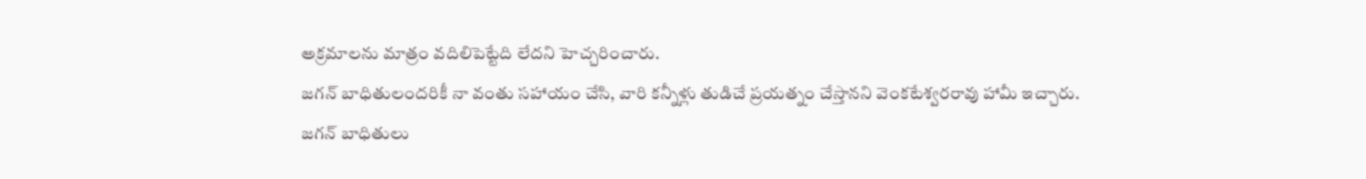అక్రమాలను మాత్రం వదిలిపెట్టేది లేదని హెచ్చరించారు.
జగన్ బాధితులందరికీ నా వంతు సహాయం చేసి, వారి కన్నీళ్లు తుడిచే ప్రయత్నం చేస్తానని వెంకటేశ్వరరావు హామీ ఇచ్చారు.
జగన్ బాధితులు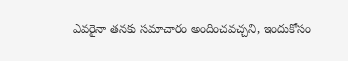ఎవరైనా తనకు సమాచారం అందించవచ్చని, ఇందుకోసం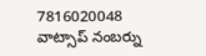7816020048 వాట్సాప్ నంబర్ను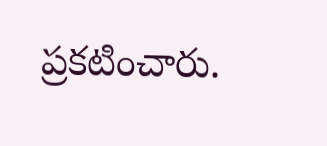ప్రకటించారు.